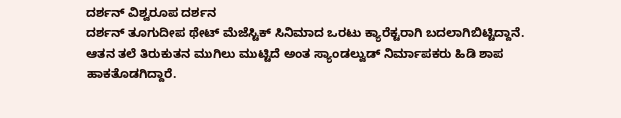ದರ್ಶನ್ ವಿಶ್ವರೂಪ ದರ್ಶನ
ದರ್ಶನ್ ತೂಗುದೀಪ ಥೇಟ್ ಮೆಜೆಸ್ಟಿಕ್ ಸಿನಿಮಾದ ಒರಟು ಕ್ಯಾರೆಕ್ಟರಾಗಿ ಬದಲಾಗಿಬಿಟ್ಟಿದ್ದಾನೆ. ಆತನ ತಲೆ ತಿರುಕುತನ ಮುಗಿಲು ಮುಟ್ಟಿದೆ ಅಂತ ಸ್ಯಾಂಡಲ್ವುಡ್ ನಿರ್ಮಾಪಕರು ಹಿಡಿ ಶಾಪ ಹಾಕತೊಡಗಿದ್ದಾರೆ.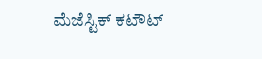ಮೆಜೆಸ್ಟಿಕ್ ಕಟೌಟ್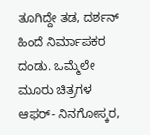ತೂಗಿದ್ದೇ ತಡ, ದರ್ಶನ್ ಹಿಂದೆ ನಿರ್ಮಾಪಕರ ದಂಡು. ಒಮ್ಮೆಲೇ ಮೂರು ಚಿತ್ರಗಳ ಆಫರ್- ನಿನಗೋಸ್ಕರ,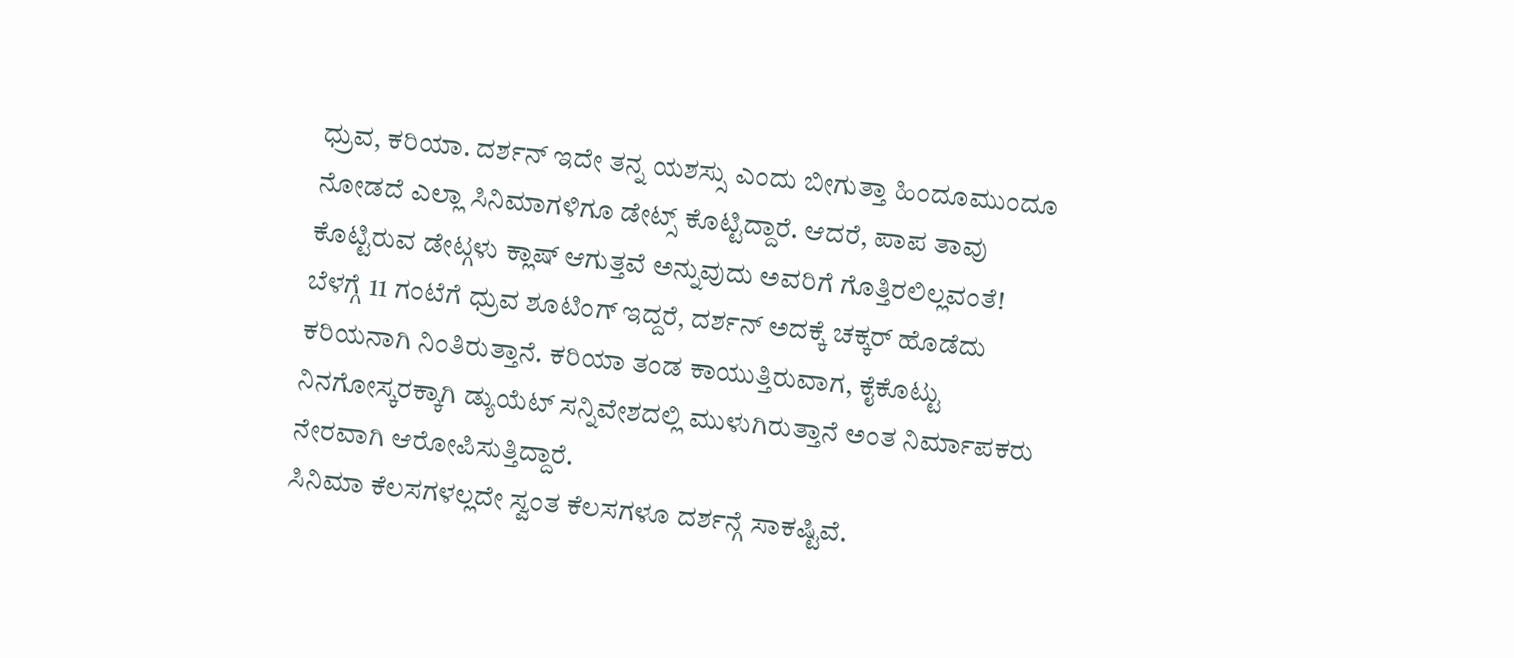ಧ್ರುವ, ಕರಿಯಾ. ದರ್ಶನ್ ಇದೇ ತನ್ನ ಯಶಸ್ಸು ಎಂದು ಬೀಗುತ್ತಾ ಹಿಂದೂಮುಂದೂ ನೋಡದೆ ಎಲ್ಲಾ ಸಿನಿಮಾಗಳಿಗೂ ಡೇಟ್ಸ್ ಕೊಟ್ಟಿದ್ದಾರೆ. ಆದರೆ, ಪಾಪ ತಾವು ಕೊಟ್ಟಿರುವ ಡೇಟ್ಗಳು ಕ್ಲಾಷ್ ಆಗುತ್ತವೆ ಅನ್ನುವುದು ಅವರಿಗೆ ಗೊತ್ತಿರಲಿಲ್ಲವಂತೆ!
ಬೆಳಗ್ಗೆ 11 ಗಂಟೆಗೆ ಧ್ರುವ ಶೂಟಿಂಗ್ ಇದ್ದರೆ, ದರ್ಶನ್ ಅದಕ್ಕೆ ಚಕ್ಕರ್ ಹೊಡೆದು ಕರಿಯನಾಗಿ ನಿಂತಿರುತ್ತಾನೆ. ಕರಿಯಾ ತಂಡ ಕಾಯುತ್ತಿರುವಾಗ, ಕೈಕೊಟ್ಟು ನಿನಗೋಸ್ಕರಕ್ಕಾಗಿ ಡ್ಯುಯೆಟ್ ಸನ್ನಿವೇಶದಲ್ಲಿ ಮುಳುಗಿರುತ್ತಾನೆ ಅಂತ ನಿರ್ಮಾಪಕರು ನೇರವಾಗಿ ಆರೋಪಿಸುತ್ತಿದ್ದಾರೆ.
ಸಿನಿಮಾ ಕೆಲಸಗಳಲ್ಲದೇ ಸ್ವಂತ ಕೆಲಸಗಳೂ ದರ್ಶನ್ಗೆ ಸಾಕಷ್ಟಿವೆ.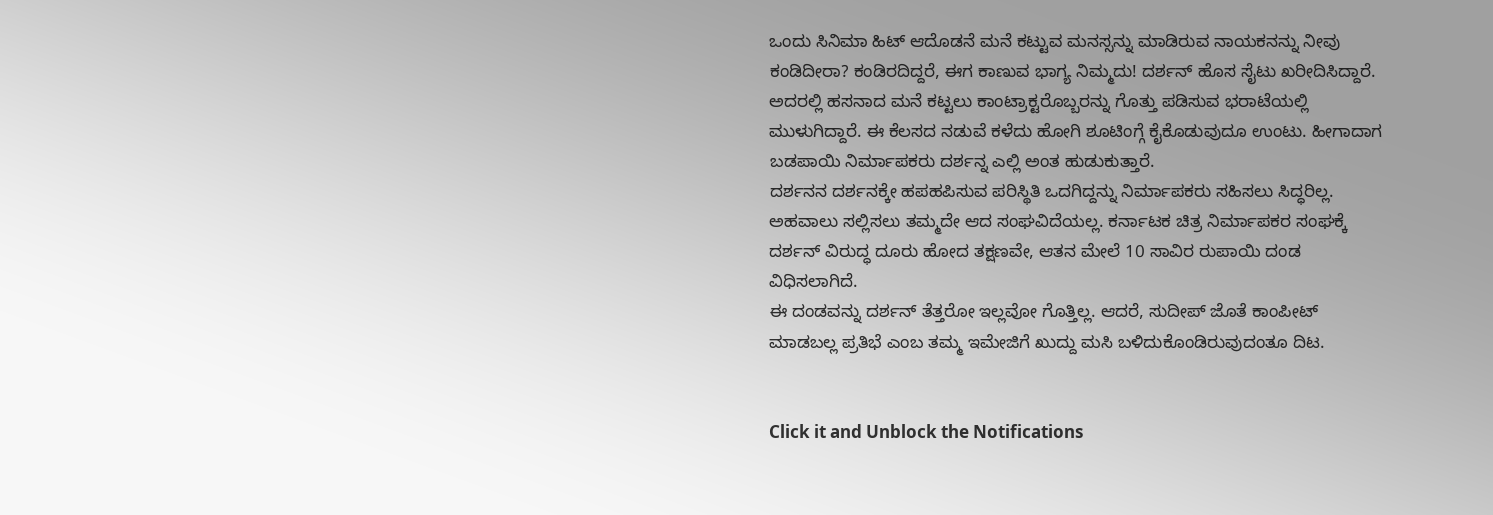ಒಂದು ಸಿನಿಮಾ ಹಿಟ್ ಆದೊಡನೆ ಮನೆ ಕಟ್ಟುವ ಮನಸ್ಸನ್ನು ಮಾಡಿರುವ ನಾಯಕನನ್ನು ನೀವು ಕಂಡಿದೀರಾ? ಕಂಡಿರದಿದ್ದರೆ, ಈಗ ಕಾಣುವ ಭಾಗ್ಯ ನಿಮ್ಮದು! ದರ್ಶನ್ ಹೊಸ ಸೈಟು ಖರೀದಿಸಿದ್ದಾರೆ. ಅದರಲ್ಲಿ ಹಸನಾದ ಮನೆ ಕಟ್ಟಲು ಕಾಂಟ್ರಾಕ್ಟರೊಬ್ಬರನ್ನು ಗೊತ್ತು ಪಡಿಸುವ ಭರಾಟೆಯಲ್ಲಿ ಮುಳುಗಿದ್ದಾರೆ. ಈ ಕೆಲಸದ ನಡುವೆ ಕಳೆದು ಹೋಗಿ ಶೂಟಿಂಗ್ಗೆ ಕೈಕೊಡುವುದೂ ಉಂಟು. ಹೀಗಾದಾಗ ಬಡಪಾಯಿ ನಿರ್ಮಾಪಕರು ದರ್ಶನ್ನ ಎಲ್ಲಿ ಅಂತ ಹುಡುಕುತ್ತಾರೆ.
ದರ್ಶನನ ದರ್ಶನಕ್ಕೇ ಹಪಹಪಿಸುವ ಪರಿಸ್ಥಿತಿ ಒದಗಿದ್ದನ್ನು ನಿರ್ಮಾಪಕರು ಸಹಿಸಲು ಸಿದ್ಧರಿಲ್ಲ. ಅಹವಾಲು ಸಲ್ಲಿಸಲು ತಮ್ಮದೇ ಆದ ಸಂಘವಿದೆಯಲ್ಲ. ಕರ್ನಾಟಕ ಚಿತ್ರ ನಿರ್ಮಾಪಕರ ಸಂಘಕ್ಕೆ ದರ್ಶನ್ ವಿರುದ್ಧ ದೂರು ಹೋದ ತಕ್ಷಣವೇ, ಆತನ ಮೇಲೆ 10 ಸಾವಿರ ರುಪಾಯಿ ದಂಡ ವಿಧಿಸಲಾಗಿದೆ.
ಈ ದಂಡವನ್ನು ದರ್ಶನ್ ತೆತ್ತರೋ ಇಲ್ಲವೋ ಗೊತ್ತಿಲ್ಲ. ಆದರೆ, ಸುದೀಪ್ ಜೊತೆ ಕಾಂಪೀಟ್ ಮಾಡಬಲ್ಲ ಪ್ರತಿಭೆ ಎಂಬ ತಮ್ಮ ಇಮೇಜಿಗೆ ಖುದ್ದು ಮಸಿ ಬಳಿದುಕೊಂಡಿರುವುದಂತೂ ದಿಟ.


Click it and Unblock the Notifications